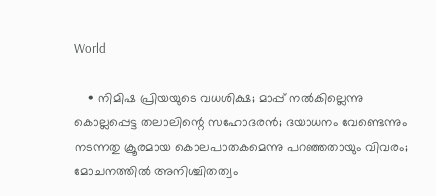World

    • നിമിഷ പ്രിയയുടെ വധശിക്ഷ; മാപ്പ് നല്‍കില്ലെന്നു കൊല്ലപ്പെട്ട തലാലിന്റെ സഹോദരന്‍; ദയാധനം വേണ്ടെന്നും നടന്നതു ക്രൂരമായ കൊലപാതകമെന്നു പറഞ്ഞതായും വിവരം; മോചനത്തില്‍ അനിശ്ചിതത്വം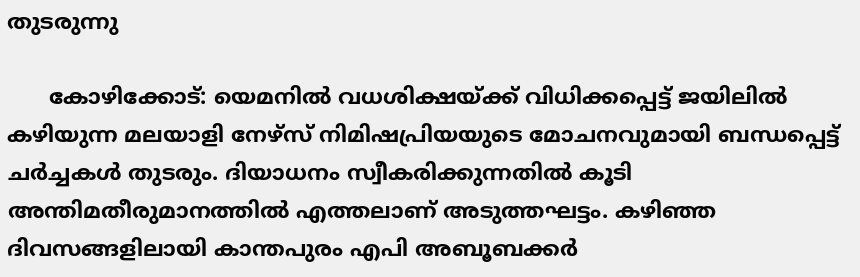തുടരുന്നു

      കോഴിക്കോട്: യെമനില്‍ വധശിക്ഷയ്ക്ക് വിധിക്കപ്പെട്ട് ജയിലില്‍ കഴിയുന്ന മലയാളി നേഴ്‌സ് നിമിഷപ്രിയയുടെ മോചനവുമായി ബന്ധപ്പെട്ട് ചര്‍ച്ചകള്‍ തുടരും. ദിയാധനം സ്വീകരിക്കുന്നതില്‍ കൂടി അന്തിമതീരുമാനത്തില്‍ എത്തലാണ് അടുത്തഘട്ടം. കഴിഞ്ഞ ദിവസങ്ങളിലായി കാന്തപുരം എപി അബൂബക്കര്‍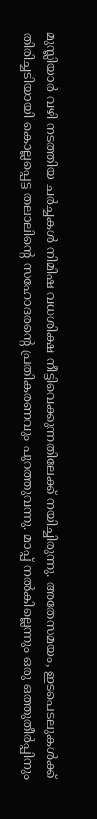മുസ്ലിയാര്‍ വഴി നടത്തിയ ചര്‍ച്ചകള്‍ നിമിഷ വധശിക്ഷ നീട്ടിവെക്കുന്നതിലേക്ക് നയിച്ചിരുന്നു. അതേസമയം, ഇടപെടലുകള്‍ക്ക് തിരിച്ചടിയായി കൊല്ലപ്പെട്ട തലാലിന്റെ സഹോദരന്റെ പ്രതികരണവും പുറത്തുവന്നു. മാപ്പ് നല്‍കില്ലെന്നും ഒരു ഒത്തുതീര്‍പ്പിനും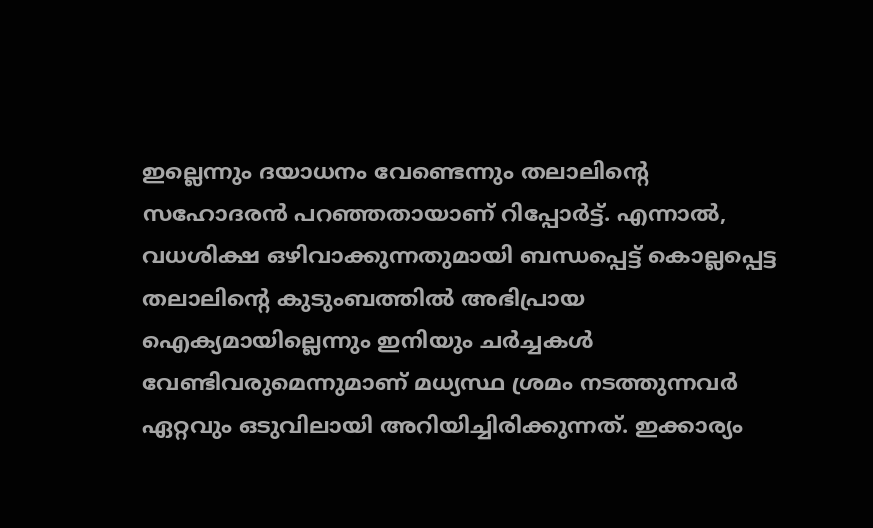ഇല്ലെന്നും ദയാധനം വേണ്ടെന്നും തലാലിന്റെ സഹോദരന്‍ പറഞ്ഞതായാണ് റിപ്പോര്‍ട്ട്. എന്നാല്‍, വധശിക്ഷ ഒഴിവാക്കുന്നതുമായി ബന്ധപ്പെട്ട് കൊല്ലപ്പെട്ട തലാലിന്റെ കുടുംബത്തില്‍ അഭിപ്രായ ഐക്യമായില്ലെന്നും ഇനിയും ചര്‍ച്ചകള്‍ വേണ്ടിവരുമെന്നുമാണ് മധ്യസ്ഥ ശ്രമം നടത്തുന്നവര്‍ ഏറ്റവും ഒടുവിലായി അറിയിച്ചിരിക്കുന്നത്. ഇക്കാര്യം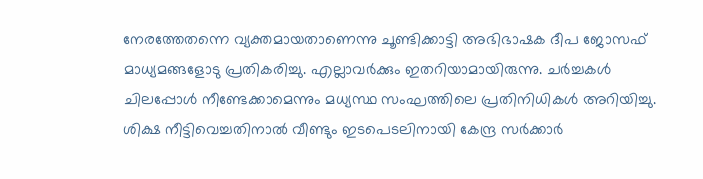നേരത്തേതന്നെ വ്യക്തമായതാണെന്നു ചൂണ്ടിക്കാട്ടി അഭിഭാഷക ദീപ ജോസഫ് മാധ്യമങ്ങളോടു പ്രതികരിച്ചു. എല്ലാവര്‍ക്കും ഇതറിയാമായിരുന്നു. ചര്‍ച്ചകള്‍ ചിലപ്പോള്‍ നീണ്ടേക്കാമെന്നും മധ്യസ്ഥ സംഘത്തിലെ പ്രതിനിധികള്‍ അറിയിച്ചു. ശിക്ഷ നീട്ടിവെച്ചതിനാല്‍ വീണ്ടും ഇടപെടലിനായി കേന്ദ്ര സര്‍ക്കാര്‍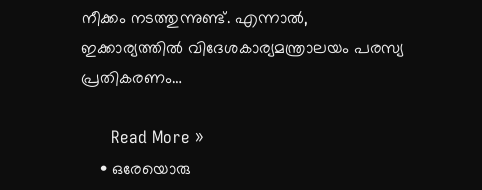നീക്കം നടത്തുന്നുണ്ട്. എന്നാല്‍, ഇക്കാര്യത്തില്‍ വിദേശകാര്യമന്ത്രാലയം പരസ്യ പ്രതികരണം…

      Read More »
    • ഒരേയൊരു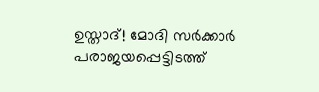ഉസ്താദ്! മോദി സര്‍ക്കാര്‍ പരാജയപ്പെട്ടിടത്ത്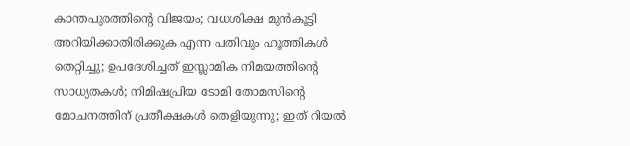കാന്തപുരത്തിന്റെ വിജയം; വധശിക്ഷ മുന്‍കൂട്ടി അറിയിക്കാതിരിക്കുക എന്ന പതിവും ഹൂത്തികള്‍ തെറ്റിച്ചു; ഉപദേശിച്ചത് ഇസ്ലാമിക നിമയത്തിന്റെ സാധ്യതകള്‍; നിമിഷപ്രിയ ടോമി തോമസിന്റെ മോചനത്തിന് പ്രതീക്ഷകള്‍ തെളിയുന്നു; ഇത് റിയല്‍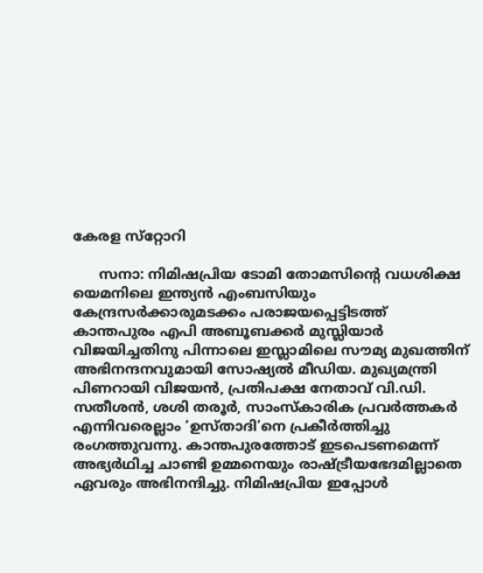കേരള സ്‌റ്റോറി

      സനാ: നിമിഷപ്രിയ ടോമി തോമസിന്റെ വധശിക്ഷ യെമനിലെ ഇന്ത്യന്‍ എംബസിയും കേന്ദ്രസര്‍ക്കാരുമടക്കം പരാജയപ്പെട്ടിടത്ത് കാന്തപുരം എപി അബൂബക്കര്‍ മുസ്ലിയാര്‍ വിജയിച്ചതിനു പിന്നാലെ ഇസ്ലാമിലെ സൗമ്യ മുഖത്തിന് അഭിനന്ദനവുമായി സോഷ്യല്‍ മീഡിയ. മുഖ്യമന്ത്രി പിണറായി വിജയന്‍, പ്രതിപക്ഷ നേതാവ് വി.ഡി. സതീശന്‍, ശശി തരൂര്‍, സാംസ്‌കാരിക പ്രവര്‍ത്തകര്‍ എന്നിവരെല്ലാം ‘ഉസ്താദി’നെ പ്രകീര്‍ത്തിച്ചു രംഗത്തുവന്നു. കാന്തപുരത്തോട് ഇടപെടണമെന്ന് അഭ്യര്‍ഥിച്ച ചാണ്ടി ഉമ്മനെയും രാഷ്ട്രീയഭേദമില്ലാതെ ഏവരും അഭിനന്ദിച്ചു. നിമിഷപ്രിയ ഇപ്പോള്‍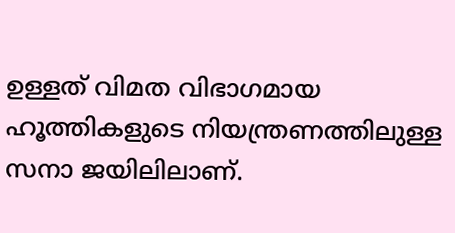ഉള്ളത് വിമത വിഭാഗമായ ഹൂത്തികളുടെ നിയന്ത്രണത്തിലുള്ള സനാ ജയിലിലാണ്.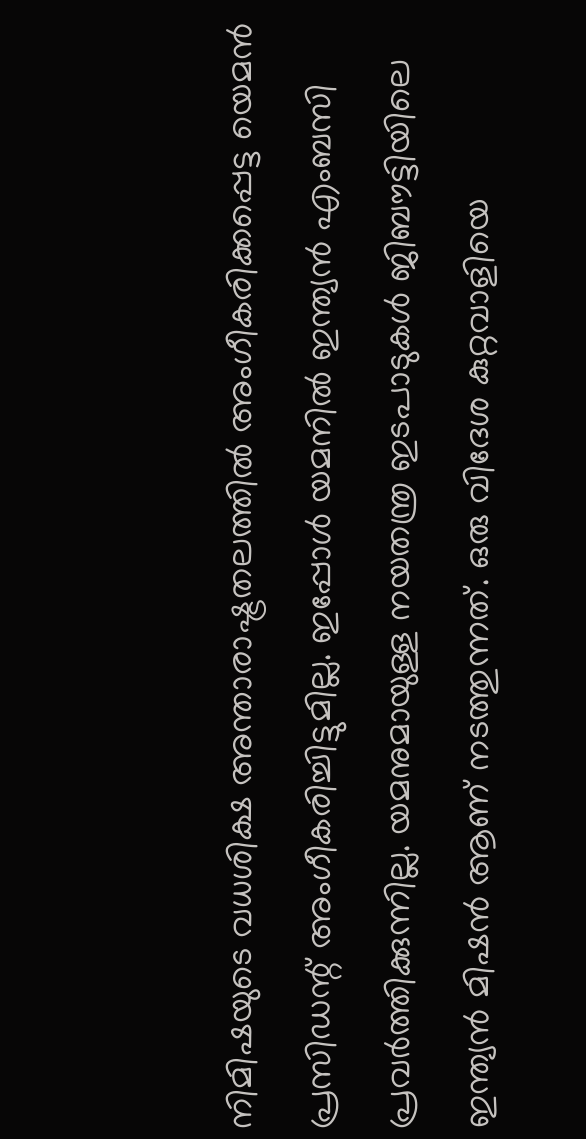നിമിഷയുടെ വധശിക്ഷ അന്താരാഷ്ട്രതലത്തില്‍ അംഗീകരിക്കപ്പെട്ട യെമന്‍ പ്രസിഡന്റ് അംഗീകരിച്ചിട്ടുമില്ല. ഇപ്പോള്‍ യമനില്‍ ഇന്ത്യന്‍ എംബസി പ്രവര്‍ത്തിക്കുന്നില്ല. യമനുമായുള്ള നയതന്ത്ര ഇടപാടുകള്‍ ജിബൗട്ടിയിലെ ഇന്ത്യന്‍ മിഷന്‍ ആണ് നടത്തുന്നത്. ഒരു വിദേശ കുറ്റവാളിയെ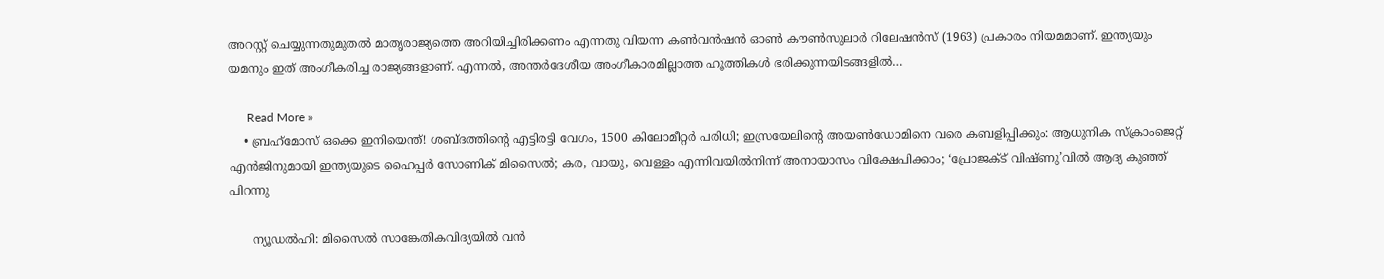അറസ്റ്റ് ചെയ്യുന്നതുമുതല്‍ മാതൃരാജ്യത്തെ അറിയിച്ചിരിക്കണം എന്നതു വിയന്ന കണ്‍വന്‍ഷന്‍ ഓണ്‍ കൗണ്‍സുലാര്‍ റിലേഷന്‍സ് (1963) പ്രകാരം നിയമമാണ്. ഇന്ത്യയും യമനും ഇത് അംഗീകരിച്ച രാജ്യങ്ങളാണ്. എന്നല്‍, അന്തര്‍ദേശീയ അംഗീകാരമില്ലാത്ത ഹൂത്തികള്‍ ഭരിക്കുന്നയിടങ്ങളില്‍…

      Read More »
    • ബ്രഹ്‌മോസ് ഒക്കെ ഇനിയെന്ത്! ശബ്ദത്തിന്റെ എട്ടിരട്ടി വേഗം, 1500 കിലോമീറ്റര്‍ പരിധി; ഇസ്രയേലിന്റെ അയണ്‍ഡോമിനെ വരെ കബളിപ്പിക്കും: ആധുനിക സ്‌ക്രാംജെറ്റ് എന്‍ജിനുമായി ഇന്ത്യയുടെ ഹൈപ്പര്‍ സോണിക് മിസൈല്‍; കര, വായു, വെള്ളം എന്നിവയില്‍നിന്ന് അനായാസം വിക്ഷേപിക്കാം; ‘പ്രോജക്ട് വിഷ്ണു’വില്‍ ആദ്യ കുഞ്ഞ് പിറന്നു

      ന്യൂഡല്‍ഹി: മിസൈല്‍ സാങ്കേതികവിദ്യയില്‍ വന്‍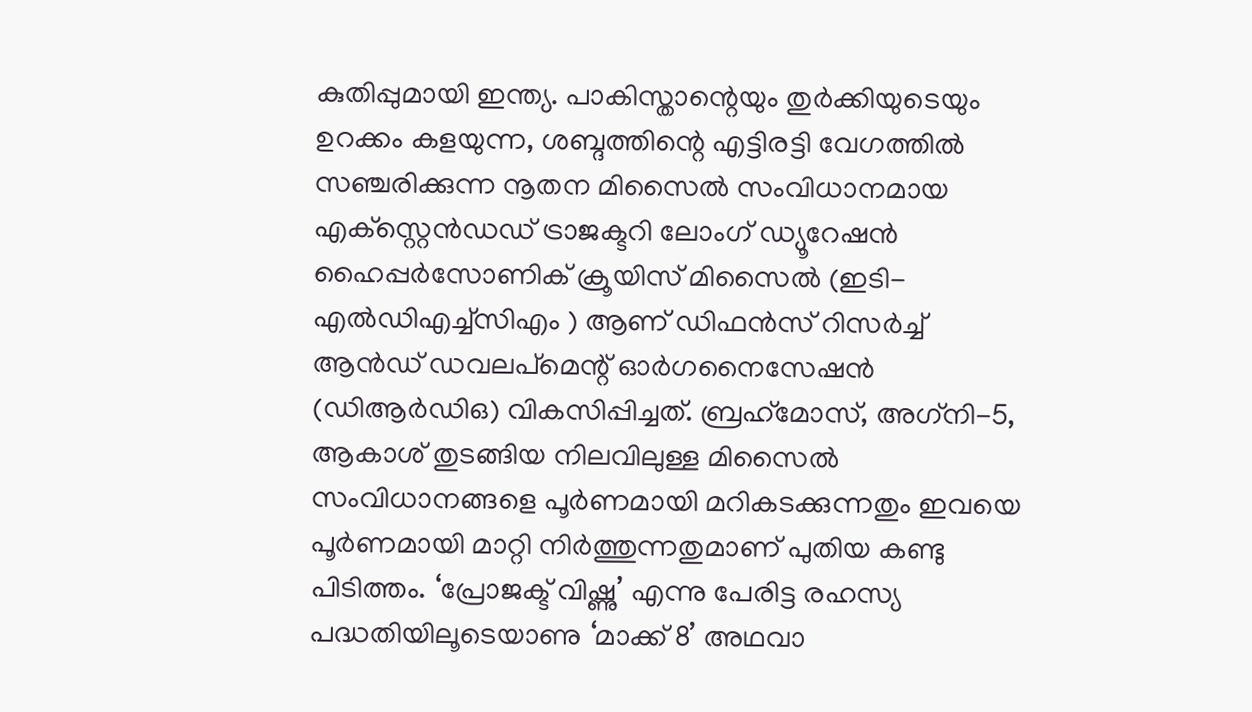കുതിപ്പുമായി ഇന്ത്യ. പാകിസ്താന്റെയും തുര്‍ക്കിയുടെയും ഉറക്കം കളയുന്ന, ശബ്ദത്തിന്റെ എട്ടിരട്ടി വേഗത്തില്‍ സഞ്ചരിക്കുന്ന നൂതന മിസൈല്‍ സംവിധാനമായ എക്‌സ്റ്റെന്‍ഡഡ് ട്രാജക്ടറി ലോംഗ് ഡ്യൂറേഷന്‍ ഹൈപ്പര്‍സോണിക് ക്രൂയിസ് മിസൈല്‍ (ഇടി-എല്‍ഡിഎച്ച്‌സിഎം ) ആണ് ഡിഫന്‍സ് റിസര്‍ച്ച് ആന്‍ഡ് ഡവലപ്‌മെന്റ് ഓര്‍ഗനൈസേഷന്‍ (ഡിആര്‍ഡിഒ) വികസിപ്പിച്ചത്. ബ്രഹ്‌മോസ്, അഗ്‌നി-5, ആകാശ് തുടങ്ങിയ നിലവിലുള്ള മിസൈല്‍ സംവിധാനങ്ങളെ പൂര്‍ണമായി മറികടക്കുന്നതും ഇവയെ പൂര്‍ണമായി മാറ്റി നിര്‍ത്തുന്നതുമാണ് പുതിയ കണ്ടു പിടിത്തം. ‘പ്രോജക്ട് വിഷ്ണു’ എന്നു പേരിട്ട രഹസ്യ പദ്ധതിയിലൂടെയാണു ‘മാക്ക് 8’ അഥവാ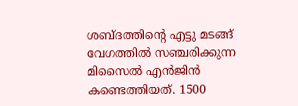ശബ്ദത്തിന്റെ എട്ടു മടങ്ങ് വേഗത്തില്‍ സഞ്ചരിക്കുന്ന മിസൈല്‍ എന്‍ജിന്‍ കണ്ടെത്തിയത്. 1500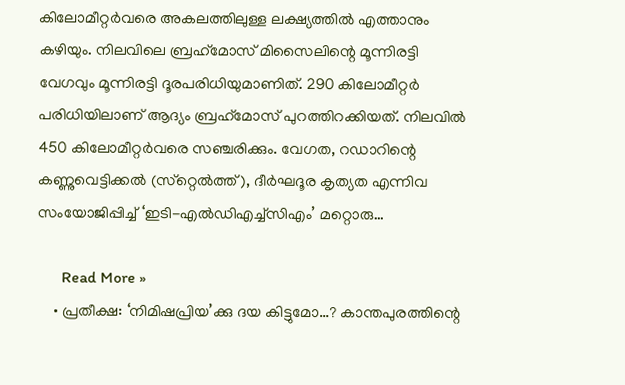കിലോമീറ്റര്‍വരെ അകലത്തിലുള്ള ലക്ഷ്യത്തില്‍ എത്താനും കഴിയും. നിലവിലെ ബ്രഹ്‌മോസ് മിസൈലിന്റെ മൂന്നിരട്ടി വേഗവും മൂന്നിരട്ടി ദൂരപരിധിയുമാണിത്. 290 കിലോമീറ്റര്‍ പരിധിയിലാണ് ആദ്യം ബ്രഹ്‌മോസ് പുറത്തിറക്കിയത്. നിലവില്‍ 450 കിലോമീറ്റര്‍വരെ സഞ്ചരിക്കും. വേഗത, റഡാറിന്റെ കണ്ണുവെട്ടിക്കല്‍ (സ്‌റ്റെല്‍ത്ത്), ദീര്‍ഘദൂര കൃത്യത എന്നിവ സംയോജിപ്പിച്ച് ‘ഇടി-എല്‍ഡിഎച്ച്‌സിഎം’ മറ്റൊരു…

      Read More »
    • പ്രതീക്ഷ: ‘നിമിഷപ്രിയ’ക്കു ദയ കിട്ടുമോ…? കാന്തപുരത്തിന്റെ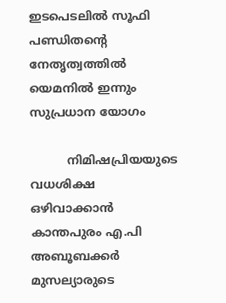ഇടപെടലിൽ സൂഫി പണ്ഡിതന്റെ നേതൃത്വത്തിൽ യെമനിൽ ഇന്നും സുപ്രധാന യോഗം

          നിമിഷപ്രിയയുടെ വധശിക്ഷ ഒഴിവാക്കാൻ കാന്തപുരം എ.പി അബൂബക്കർ മുസല്യാരുടെ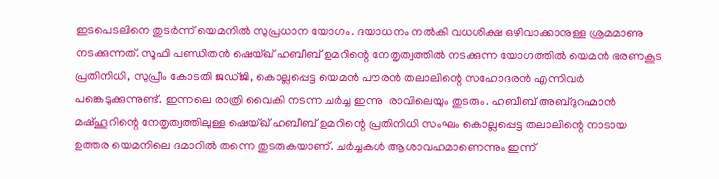ഇടപെടലിനെ തുടർന്ന് യെമനിൽ സുപ്രധാന യോഗം. ദയാധനം നൽകി വധശിക്ഷ ഒഴിവാക്കാനുള്ള ശ്രമമാണു നടക്കുന്നത്. സൂഫി പണ്ഡിതൻ ഷെയ്ഖ് ഹബീബ് ഉമറിന്റെ നേതൃത്വത്തിൽ നടക്കുന്ന യോഗത്തിൽ യെമൻ ഭരണകൂട പ്രതിനിധി, സുപ്രീം കോടതി ജഡ്ജി, കൊല്ലപ്പെട്ട യെമൻ പൗരൻ തലാലിന്റെ സഹോദരൻ എന്നിവർ പങ്കെടുക്കുന്നുണ്ട്. ഇന്നലെ രാത്രി വൈകി നടന്ന ചർച്ച ഇന്നു  രാവിലെയും തുടരും. ഹബീബ് അബ്ദുറഹ്മാന്‍ മഷ്ഹൂറിന്റെ നേതൃത്വത്തിലുള്ള ഷെയ്ഖ് ഹബീബ് ഉമറിന്റെ പ്രതിനിധി സംഘം കൊല്ലപ്പെട്ട തലാലിന്റെ നാടായ ഉത്തര യെമനിലെ ദമാറില്‍ തന്നെ തുടരുകയാണ്. ചര്‍ച്ചകള്‍ ആശാവഹമാണെന്നും ഇന്ന്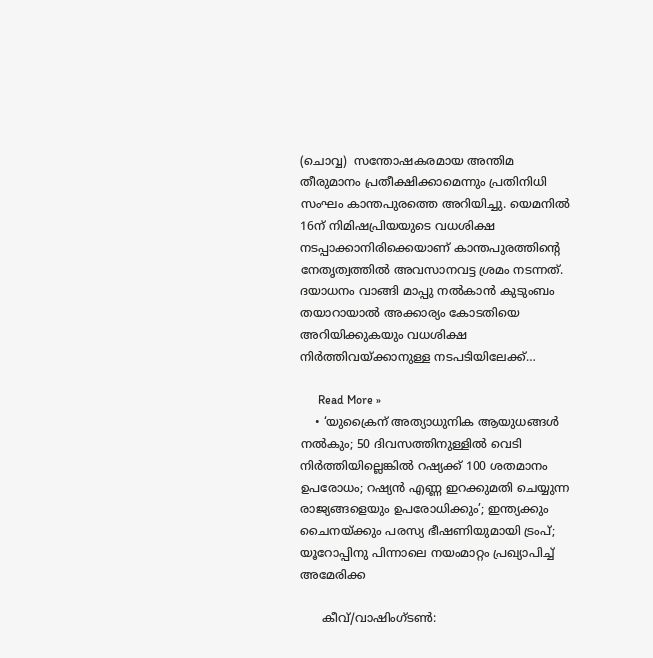(ചൊവ്വ)  സന്തോഷകരമായ അന്തിമ തീരുമാനം പ്രതീക്ഷിക്കാമെന്നും പ്രതിനിധി സംഘം കാന്തപുരത്തെ അറിയിച്ചു. യെമനിൽ 16ന് നിമിഷപ്രിയയുടെ വധശിക്ഷ നടപ്പാക്കാനിരിക്കെയാണ് കാന്തപുരത്തിന്റെ നേതൃത്വത്തിൽ അവസാനവട്ട ശ്രമം നടന്നത്. ദയാധനം വാങ്ങി മാപ്പു നൽകാൻ കുടുംബം തയാറായാൽ അക്കാര്യം കോടതിയെ അറിയിക്കുകയും വധശിക്ഷ നിർത്തിവയ്ക്കാനുള്ള നടപടിയിലേക്ക്…

      Read More »
    • ‘യുക്രൈന് അത്യാധുനിക ആയുധങ്ങള്‍ നല്‍കും; 50 ദിവസത്തിനുള്ളില്‍ വെടി നിര്‍ത്തിയില്ലെങ്കില്‍ റഷ്യക്ക് 100 ശതമാനം ഉപരോധം; റഷ്യന്‍ എണ്ണ ഇറക്കുമതി ചെയ്യുന്ന രാജ്യങ്ങളെയും ഉപരോധിക്കും’; ഇന്ത്യക്കും ചൈനയ്ക്കും പരസ്യ ഭീഷണിയുമായി ട്രംപ്; യൂറോപ്പിനു പിന്നാലെ നയംമാറ്റം പ്രഖ്യാപിച്ച് അമേരിക്ക

      കീവ്/വാഷിംഗ്ടണ്‍: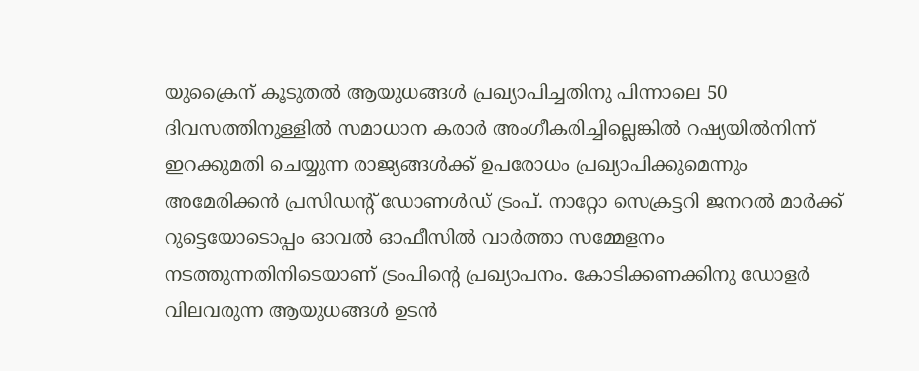യുക്രൈന് കൂടുതല്‍ ആയുധങ്ങള്‍ പ്രഖ്യാപിച്ചതിനു പിന്നാലെ 50 ദിവസത്തിനുള്ളില്‍ സമാധാന കരാര്‍ അംഗീകരിച്ചില്ലെങ്കില്‍ റഷ്യയില്‍നിന്ന് ഇറക്കുമതി ചെയ്യുന്ന രാജ്യങ്ങള്‍ക്ക് ഉപരോധം പ്രഖ്യാപിക്കുമെന്നും അമേരിക്കന്‍ പ്രസിഡന്റ് ഡോണള്‍ഡ് ട്രംപ്. നാറ്റോ സെക്രട്ടറി ജനറല്‍ മാര്‍ക്ക് റുട്ടെയോടൊപ്പം ഓവല്‍ ഓഫീസില്‍ വാര്‍ത്താ സമ്മേളനം നടത്തുന്നതിനിടെയാണ് ട്രംപിന്റെ പ്രഖ്യാപനം. കോടിക്കണക്കിനു ഡോളര്‍ വിലവരുന്ന ആയുധങ്ങള്‍ ഉടന്‍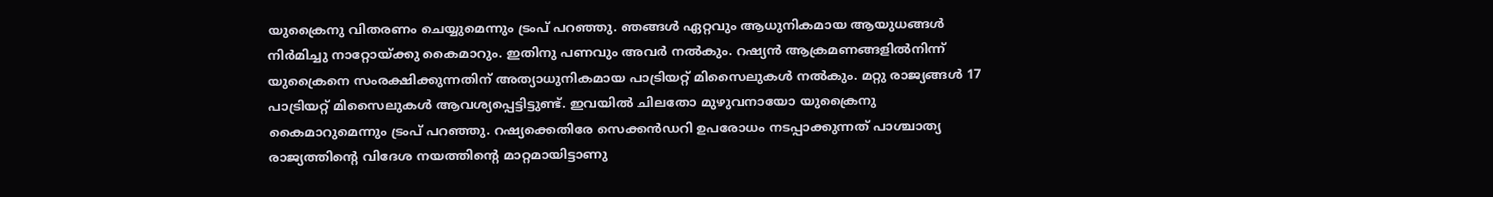യുക്രൈനു വിതരണം ചെയ്യുമെന്നും ട്രംപ് പറഞ്ഞു. ഞങ്ങള്‍ ഏറ്റവും ആധുനികമായ ആയുധങ്ങള്‍ നിര്‍മിച്ചു നാറ്റോയ്ക്കു കൈമാറും. ഇതിനു പണവും അവര്‍ നല്‍കും. റഷ്യന്‍ ആക്രമണങ്ങളില്‍നിന്ന് യുക്രൈനെ സംരക്ഷിക്കുന്നതിന് അത്യാധുനികമായ പാട്രിയറ്റ് മിസൈലുകള്‍ നല്‍കും. മറ്റു രാജ്യങ്ങള്‍ 17 പാട്രിയറ്റ് മിസൈലുകള്‍ ആവശ്യപ്പെട്ടിട്ടുണ്ട്. ഇവയില്‍ ചിലതോ മുഴുവനായോ യുക്രൈനു കൈമാറുമെന്നും ട്രംപ് പറഞ്ഞു. റഷ്യക്കെതിരേ സെക്കന്‍ഡറി ഉപരോധം നടപ്പാക്കുന്നത് പാശ്ചാത്യ രാജ്യത്തിന്റെ വിദേശ നയത്തിന്റെ മാറ്റമായിട്ടാണു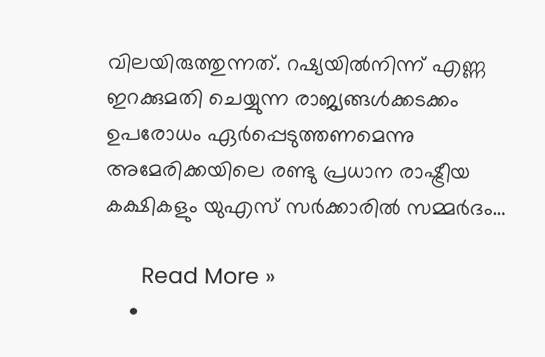വിലയിരുത്തുന്നത്. റഷ്യയില്‍നിന്ന് എണ്ണ ഇറക്കുമതി ചെയ്യുന്ന രാജ്യങ്ങള്‍ക്കടക്കം ഉപരോധം ഏര്‍പ്പെടുത്തണമെന്നു അമേരിക്കയിലെ രണ്ടു പ്രധാന രാഷ്ട്രീയ കക്ഷികളും യുഎസ് സര്‍ക്കാരില്‍ സമ്മര്‍ദം…

      Read More »
    •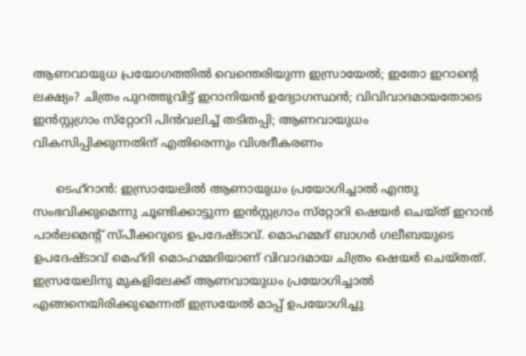ആണവായുധ പ്രയോഗത്തില്‍ വെന്തെരിയുന്ന ഇസ്രായേല്‍; ഇതോ ഇറാന്റെ ലക്ഷ്യം? ചിത്രം പുറത്തുവിട്ട് ഇറാനിയന്‍ ഉദ്യോഗസ്ഥന്‍; വിവിവാദമായതോടെ ഇന്‍സ്റ്റഗ്രാം സ്‌റ്റോറി പിന്‍വലിച്ച് തടിതപ്പി; ആണവായുധം വികസിപ്പിക്കുന്നതിന് എതിരെന്നും വിശദീകരണം

      ടെഹ്‌റാന്‍: ഇസ്രായേലില്‍ ആണായുധം പ്രയോഗിച്ചാല്‍ എന്തു സംഭവിക്കുമെന്നു ചൂണ്ടിക്കാട്ടുന്ന ഇന്‍സ്റ്റഗ്രാം സ്‌റ്റോറി ഷെയര്‍ ചെയ്ത് ഇറാന്‍ പാര്‍ലമെന്റ് സ്പീക്കറുടെ ഉപദേഷ്ടാവ്. മൊഹമ്മദ് ബാഗര്‍ ഗലീബയുടെ ഉപദേഷ്ടാവ് മെഹ്ദി മൊഹമ്മദിയാണ് വിവാദമായ ചിത്രം ഷെയര്‍ ചെയ്തത്. ഇസ്രയേലിനു മുകളിലേക്ക് ആണവായുധം പ്രയോഗിച്ചാല്‍ എങ്ങനെയിരിക്കുമെന്നത് ഇസ്രയേല്‍ മാപ്പ് ഉപയോഗിച്ചു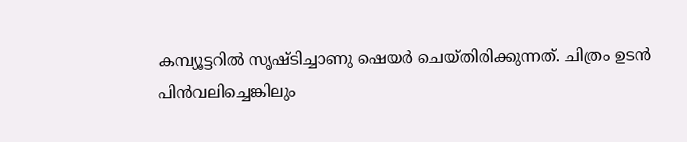കമ്പ്യൂട്ടറില്‍ സൃഷ്ടിച്ചാണു ഷെയര്‍ ചെയ്തിരിക്കുന്നത്. ചിത്രം ഉടന്‍ പിന്‍വലിച്ചെങ്കിലും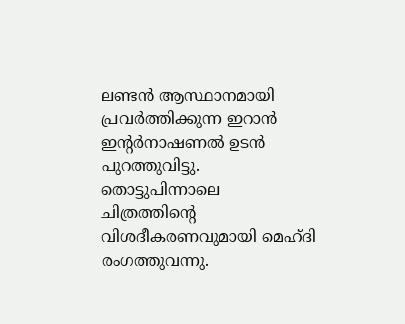ലണ്ടന്‍ ആസ്ഥാനമായി പ്രവര്‍ത്തിക്കുന്ന ഇറാന്‍ ഇന്റര്‍നാഷണല്‍ ഉടന്‍ പുറത്തുവിട്ടു. തൊട്ടുപിന്നാലെ ചിത്രത്തിന്റെ വിശദീകരണവുമായി മെഹ്ദി രംഗത്തുവന്നു.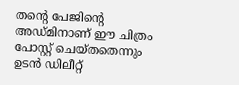തന്റെ പേജിന്റെ അഡ്മിനാണ് ഈ ചിത്രം പോസ്റ്റ് ചെയ്തതെന്നും ഉടന്‍ ഡിലീറ്റ്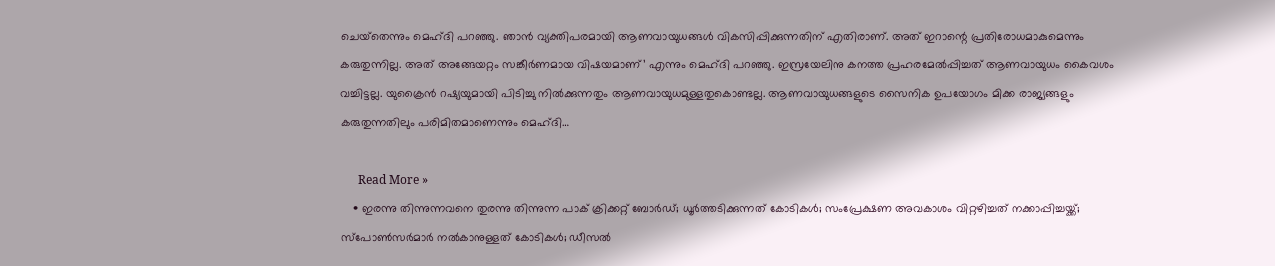ചെയ്‌തെന്നും മെഹ്ദി പറഞ്ഞു. ഞാന്‍ വ്യക്തിപരമായി ആണവായുധങ്ങള്‍ വികസിപ്പിക്കുന്നതിന് എതിരാണ്. അത് ഇറാന്റെ പ്രതിരോധമാകുമെന്നും കരുതുന്നില്ല. അത് അങ്ങേയറ്റം സങ്കീര്‍ണമായ വിഷയമാണ്’ എന്നും മെഹ്ദി പറഞ്ഞു. ഇസ്രയേലിനു കനത്ത പ്രഹരമേല്‍പ്പിച്ചത് ആണവായുധം കൈവശം വച്ചിട്ടല്ല. യുക്രൈന്‍ റഷ്യയുമായി പിടിച്ചു നില്‍ക്കുന്നതും ആണവായുധമുള്ളതുകൊണ്ടല്ല. ആണവായുധങ്ങളുടെ സൈനിക ഉപയോഗം മിക്ക രാജ്യങ്ങളും കരുതുന്നതിലും പരിമിതമാണെന്നും മെഹ്ദി…

      Read More »
    • ഇരന്നു തിന്നുന്നവനെ തുരന്നു തിന്നുന്ന പാക് ക്രിക്കറ്റ് ബോര്‍ഡ്; ധൂര്‍ത്തടിക്കുന്നത് കോടികള്‍; സംപ്രേക്ഷണ അവകാശം വിറ്റഴിച്ചത് നക്കാപ്പിച്ചയ്ക്ക്; സ്‌പോണ്‍സര്‍മാര്‍ നല്‍കാനുള്ളത് കോടികള്‍; ഡീസല്‍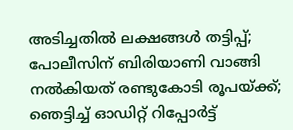അടിച്ചതില്‍ ലക്ഷങ്ങള്‍ തട്ടിപ്പ്; പോലീസിന് ബിരിയാണി വാങ്ങി നല്‍കിയത് രണ്ടുകോടി രൂപയ്ക്ക്; ഞെട്ടിച്ച് ഓഡിറ്റ് റിപ്പോര്‍ട്ട്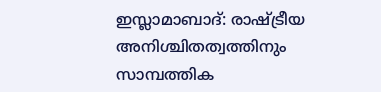ഇസ്ലാമാബാദ്: രാഷ്ട്രീയ അനിശ്ചിതത്വത്തിനും സാമ്പത്തിക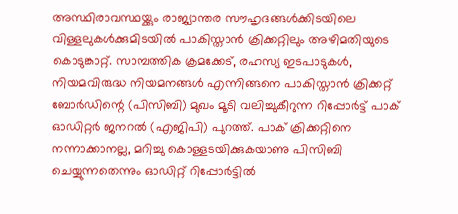അസ്ഥിരാവസ്ഥയ്ക്കും രാജ്യാന്തര സൗഹൃദങ്ങള്‍ക്കിടയിലെ വിള്ളലുകള്‍ക്കുമിടയില്‍ പാകിസ്താന്‍ ക്രിക്കറ്റിലും അഴിമതിയുടെ കൊടുങ്കാറ്റ്. സാമ്പത്തിക ക്രമക്കേട്, രഹസ്യ ഇടപാടുകള്‍, നിയമവിരുദ്ധ നിയമനങ്ങള്‍ എന്നിങ്ങനെ പാകിസ്താന്‍ ക്രിക്കറ്റ് ബോര്‍ഡിന്റെ (പിസിബി) മുഖം മൂടി വലിച്ചുകീറുന്ന റിപ്പോര്‍ട്ട് പാക് ഓഡിറ്റര്‍ ജനറല്‍ (എജിപി) പുറത്ത്. പാക് ക്രിക്കറ്റിനെ നന്നാക്കാനല്ല, മറിച്ചു കൊള്ളടയിക്കുകയാണു പിസിബി ചെയ്യുന്നതെന്നും ഓഡിറ്റ് റിപ്പോര്‍ട്ടില്‍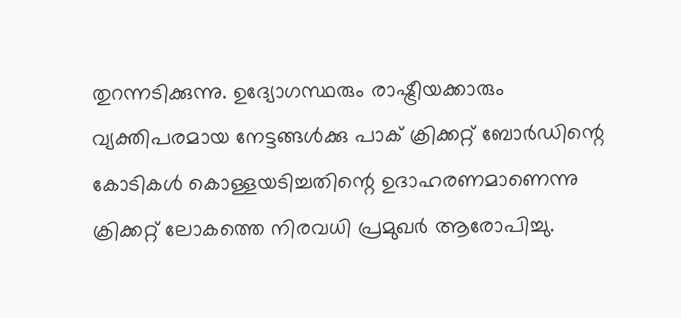തുറന്നടിക്കുന്നു. ഉദ്യോഗസ്ഥരും രാഷ്ട്രീയക്കാരും വ്യക്തിപരമായ നേട്ടങ്ങള്‍ക്കു പാക് ക്രിക്കറ്റ് ബോര്‍ഡിന്റെ കോടികള്‍ കൊള്ളയടിച്ചതിന്റെ ഉദാഹരണമാണെന്നു ക്രിക്കറ്റ് ലോകത്തെ നിരവധി പ്രമുഖര്‍ ആരോപിച്ചു.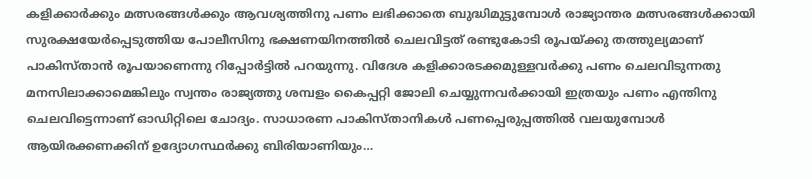കളിക്കാര്‍ക്കും മത്സരങ്ങള്‍ക്കും ആവശ്യത്തിനു പണം ലഭിക്കാതെ ബുദ്ധിമുട്ടുമ്പോള്‍ രാജ്യാന്തര മത്സരങ്ങള്‍ക്കായി സുരക്ഷയേര്‍പ്പെടുത്തിയ പോലീസിനു ഭക്ഷണയിനത്തില്‍ ചെലവിട്ടത് രണ്ടുകോടി രൂപയ്ക്കു തത്തുല്യമാണ് പാകിസ്താന്‍ രൂപയാണെന്നു റിപ്പോര്‍ട്ടില്‍ പറയുന്നു. വിദേശ കളിക്കാരടക്കമുള്ളവര്‍ക്കു പണം ചെലവിടുന്നതു മനസിലാക്കാമെങ്കിലും സ്വന്തം രാജ്യത്തു ശമ്പളം കൈപ്പറ്റി ജോലി ചെയ്യുന്നവര്‍ക്കായി ഇത്രയും പണം എന്തിനു ചെലവിട്ടെന്നാണ് ഓഡിറ്റിലെ ചോദ്യം. സാധാരണ പാകിസ്താനികള്‍ പണപ്പെരുപ്പത്തില്‍ വലയുമ്പോള്‍ ആയിരക്കണക്കിന് ഉദ്യോഗസ്ഥര്‍ക്കു ബിരിയാണിയും…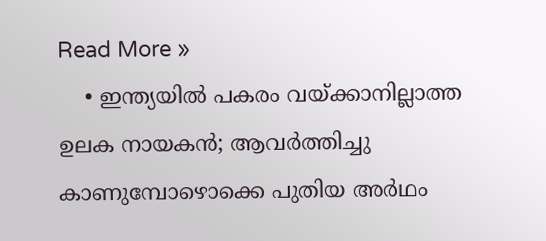Read More »
    • ഇന്ത്യയില്‍ പകരം വയ്ക്കാനില്ലാത്ത ഉലക നായകന്‍; ആവര്‍ത്തിച്ചു കാണുമ്പോഴൊക്കെ പുതിയ അര്‍ഥം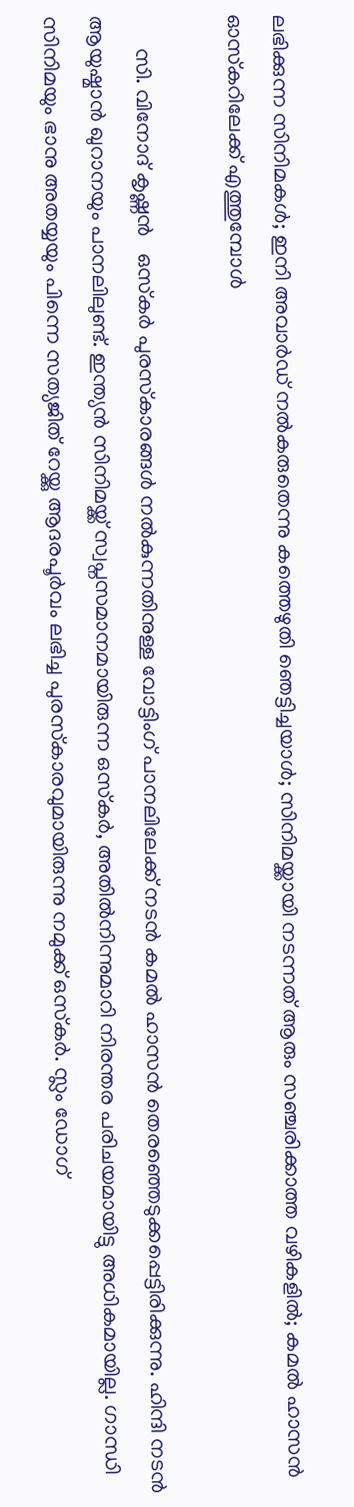ലഭിക്കുന്ന സിനിമകള്‍; ഇനി അവാര്‍ഡ് നല്‍കരുതെന്നു കത്തെഴുതി ഞെട്ടിച്ചയാള്‍; സിനിമയ്ക്കായി നടന്നത് ആരും സഞ്ചരിക്കാത്ത വഴികളില്‍; കമല്‍ ഹാസന്‍ ഓസ്‌കറിലേക്ക് എത്തുമ്പോള്‍

      സി. വിനോദ് കൃഷ്ണന്‍   ഒസ്‌കര്‍ പുരസ്‌കാരങ്ങള്‍ നല്‍കുന്നതിനുള്ള വോട്ടിംഗ് പാനലിലേക്ക് നടന്‍ കമല്‍ ഹാസന്‍ തെരഞ്ഞെടുക്കപ്പെട്ടിരിക്കുന്നു. ഹിന്ദി നടന്‍ ആയുഷ്മാന്‍ ഖുറാനയും പാനലിലുണ്ട്. ഇന്ത്യന്‍ സിനിമയ്ക്ക് സ്വപ്നസമാനമായിരുന്ന ഒസ്‌കര്‍, അതില്‍നിന്നുമാറി നിരന്തര പരിചയമായിട്ടു അധികമായില്ല. ഗാന്ധി സിനിമയും ഭാനു അതയ്യയും പിന്നെ സത്യജിത് റേയ്ക്കു ആദരപൂര്‍വം ലഭിച്ച പുരസ്‌കാരവുമായിരുന്നു നമുക്ക് ഒസ്‌കര്‍. സ്ലം ഡോഗ്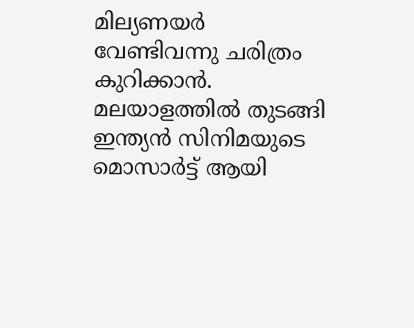മില്യണയര്‍ വേണ്ടിവന്നു ചരിത്രം കുറിക്കാന്‍. മലയാളത്തില്‍ തുടങ്ങി ഇന്ത്യന്‍ സിനിമയുടെ മൊസാര്‍ട്ട് ആയി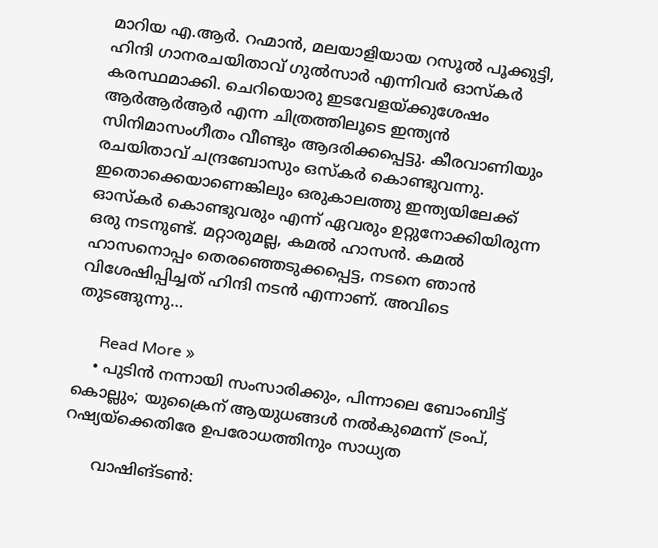മാറിയ എ.ആര്‍. റഹ്മാന്‍, മലയാളിയായ റസൂല്‍ പൂക്കുട്ടി, ഹിന്ദി ഗാനരചയിതാവ് ഗുല്‍സാര്‍ എന്നിവര്‍ ഓസ്‌കര്‍ കരസ്ഥമാക്കി. ചെറിയൊരു ഇടവേളയ്ക്കുശേഷം ആര്‍ആര്‍ആര്‍ എന്ന ചിത്രത്തിലൂടെ ഇന്ത്യന്‍ സിനിമാസംഗീതം വീണ്ടും ആദരിക്കപ്പെട്ടു. കീരവാണിയും രചയിതാവ് ചന്ദ്രബോസും ഒസ്‌കര്‍ കൊണ്ടുവന്നു. ഇതൊക്കെയാണെങ്കിലും ഒരുകാലത്തു ഇന്ത്യയിലേക്ക് ഓസ്‌കര്‍ കൊണ്ടുവരും എന്ന് ഏവരും ഉറ്റുനോക്കിയിരുന്ന ഒരു നടനുണ്ട്. മറ്റാരുമല്ല, കമല്‍ ഹാസന്‍. കമല്‍ ഹാസനൊപ്പം തെരഞ്ഞെടുക്കപ്പെട്ട, നടനെ ഞാന്‍ വിശേഷിപ്പിച്ചത് ഹിന്ദി നടന്‍ എന്നാണ്. അവിടെ തുടങ്ങുന്നു…

      Read More »
    • പുടിന്‍ നന്നായി സംസാരിക്കും, പിന്നാലെ ബോംബിട്ട് കൊല്ലും; യുക്രൈന് ആയുധങ്ങള്‍ നല്‍കുമെന്ന് ട്രംപ്, റഷ്യയ്‌ക്കെതിരേ ഉപരോധത്തിനും സാധ്യത

      വാഷിങ്ടണ്‍: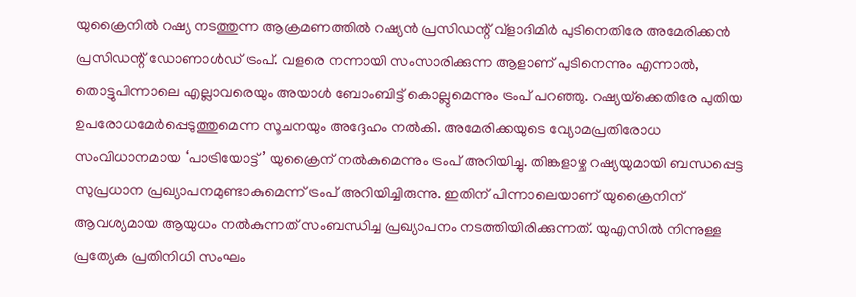യുക്രൈനില്‍ റഷ്യ നടത്തുന്ന ആക്രമണത്തില്‍ റഷ്യന്‍ പ്രസിഡന്റ് വ്‌ളാദിമിര്‍ പുടിനെതിരേ അമേരിക്കന്‍ പ്രസിഡന്റ് ഡോണാള്‍ഡ് ട്രംപ്. വളരെ നന്നായി സംസാരിക്കുന്ന ആളാണ് പുടിനെന്നും എന്നാല്‍, തൊട്ടുപിന്നാലെ എല്ലാവരെയും അയാള്‍ ബോംബിട്ട് കൊല്ലുമെന്നും ട്രംപ് പറഞ്ഞു. റഷ്യയ്‌ക്കെതിരേ പുതിയ ഉപരോധമേര്‍പ്പെടുത്തുമെന്ന സൂചനയും അദ്ദേഹം നല്‍കി. അമേരിക്കയുടെ വ്യോമപ്രതിരോധ സംവിധാനമായ ‘പാട്രിയോട്ട്’ യുക്രൈന് നല്‍കുമെന്നും ട്രംപ് അറിയിച്ചു. തിങ്കളാഴ്ച റഷ്യയുമായി ബന്ധപ്പെട്ട സുപ്രധാന പ്രഖ്യാപനമുണ്ടാകുമെന്ന് ട്രംപ് അറിയിച്ചിരുന്നു. ഇതിന് പിന്നാലെയാണ് യുക്രൈനിന് ആവശ്യമായ ആയുധം നല്‍കുന്നത് സംബന്ധിച്ച പ്രഖ്യാപനം നടത്തിയിരിക്കുന്നത്. യുഎസില്‍ നിന്നുള്ള പ്രത്യേക പ്രതിനിധി സംഘം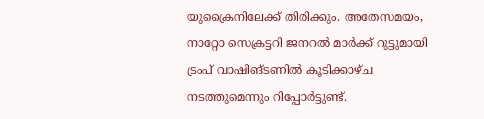യുക്രൈനിലേക്ക് തിരിക്കും. അതേസമയം, നാറ്റോ സെക്രട്ടറി ജനറല്‍ മാര്‍ക്ക് റുട്ടുമായി ട്രംപ് വാഷിങ്ടണില്‍ കൂടിക്കാഴ്ച നടത്തുമെന്നും റിപ്പോര്‍ട്ടുണ്ട്.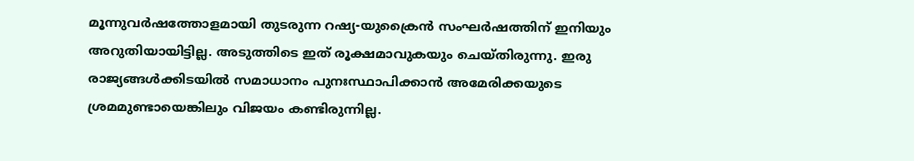മൂന്നുവര്‍ഷത്തോളമായി തുടരുന്ന റഷ്യ-യുക്രൈന്‍ സംഘര്‍ഷത്തിന് ഇനിയും അറുതിയായിട്ടില്ല. അടുത്തിടെ ഇത് രൂക്ഷമാവുകയും ചെയ്തിരുന്നു. ഇരു രാജ്യങ്ങള്‍ക്കിടയില്‍ സമാധാനം പുനഃസ്ഥാപിക്കാന്‍ അമേരിക്കയുടെ ശ്രമമുണ്ടായെങ്കിലും വിജയം കണ്ടിരുന്നില്ല.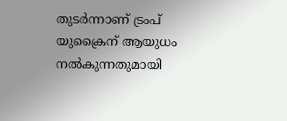തുടര്‍ന്നാണ് ട്രംപ് യുക്രൈന് ആയുധം നല്‍കുന്നതുമായി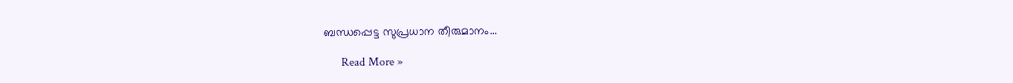ബന്ധപ്പെട്ട സുപ്രധാന തീരുമാനം…

      Read More »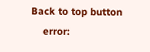Back to top button
    error: